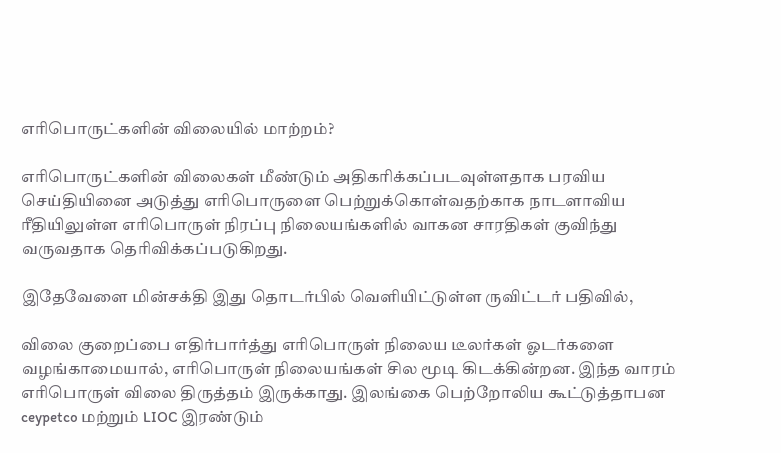எரிபொருட்களின் விலையில் மாற்றம்?

எரிபொருட்களின் விலைகள் மீண்டும் அதிகரிக்கப்படவுள்ளதாக பரவிய செய்தியினை அடுத்து எரிபொருளை பெற்றுக்கொள்வதற்காக நாடளாவிய ரீதியிலுள்ள எரிபொருள் நிரப்பு நிலையங்களில் வாகன சாரதிகள் குவிந்து வருவதாக தெரிவிக்கப்படுகிறது.

இதேவேளை மின்சக்தி இது தொடர்பில் வெளியிட்டுள்ள ருவிட்டர் பதிவில்,

விலை குறைப்பை எதிர்பார்த்து எரிபொருள் நிலைய டீலர்கள் ஓடர்களை வழங்காமையால், எரிபொருள் நிலையங்கள் சில மூடி கிடக்கின்றன. இந்த வாரம் எரிபொருள் விலை திருத்தம் இருக்காது. இலங்கை பெற்றோலிய கூட்டுத்தாபன ceypetco மற்றும் LIOC இரண்டும்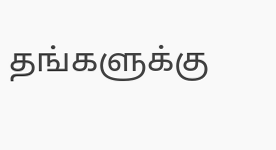தங்களுக்கு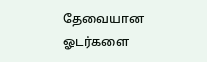தேவையான ஓடர்களை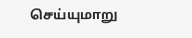செய்யுமாறு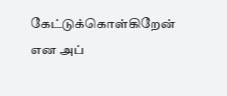கேட்டுக்கொள்கிறேன் என அப்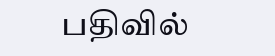பதிவில்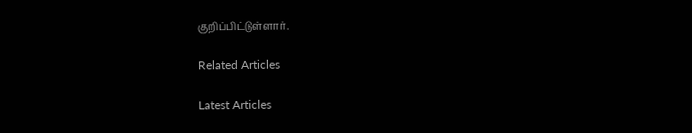குறிப்பிட்டுள்ளார்.

Related Articles

Latest Articles